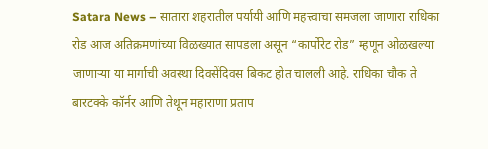Satara News – सातारा शहरातील पर्यायी आणि महत्त्वाचा समजला जाणारा राधिका रोड आज अतिक्रमणांच्या विळख्यात सापडला असून “कार्पोरेट रोड” म्हणून ओळखल्या जाणाऱ्या या मार्गाची अवस्था दिवसेंदिवस बिकट होत चालली आहे. राधिका चौक ते बारटक्के कॉर्नर आणि तेथून महाराणा प्रताप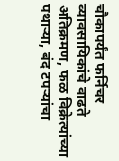चौकापर्यंत फर्निचर व्यावसायिकांचे वाढते अतिक्रमण, फळ विक्रेत्यांच्या पथाऱ्या, बंद टपऱ्यांचा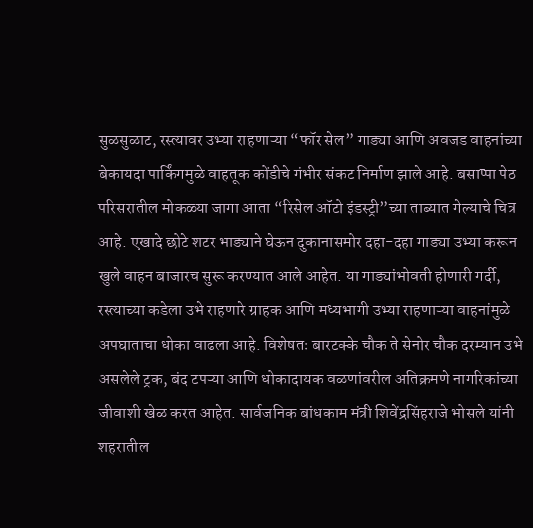सुळसुळाट, रस्त्यावर उभ्या राहणाऱ्या “फॉर सेल” गाड्या आणि अवजड वाहनांच्या बेकायदा पार्किंगमुळे वाहतूक कोंडीचे गंभीर संकट निर्माण झाले आहे. बसाप्पा पेठ परिसरातील मोकळ्या जागा आता “रिसेल ऑटो इंडस्ट्री”च्या ताब्यात गेल्याचे चित्र आहे. एखादे छोटे शटर भाड्याने घेऊन दुकानासमोर दहा-दहा गाड्या उभ्या करून खुले वाहन बाजारच सुरू करण्यात आले आहेत. या गाड्यांभोवती होणारी गर्दी, रस्त्याच्या कडेला उभे राहणारे ग्राहक आणि मध्यभागी उभ्या राहणाऱ्या वाहनांमुळे अपघाताचा धोका वाढला आहे. विशेषतः बारटक्के चौक ते सेनोर चौक दरम्यान उभे असलेले ट्रक, बंद टपऱ्या आणि धोकादायक वळणांवरील अतिक्रमणे नागरिकांच्या जीवाशी खेळ करत आहेत. सार्वजनिक बांधकाम मंत्री शिवेंद्रसिंहराजे भोसले यांनी शहरातील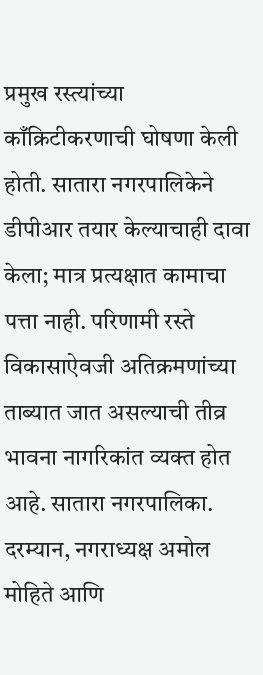प्रमुख रस्त्यांच्या काँक्रिटीकरणाची घोषणा केली होती. सातारा नगरपालिकेने डीपीआर तयार केल्याचाही दावा केला; मात्र प्रत्यक्षात कामाचा पत्ता नाही. परिणामी रस्ते विकासाऐवजी अतिक्रमणांच्या ताब्यात जात असल्याची तीव्र भावना नागरिकांत व्यक्त होत आहे. सातारा नगरपालिका. दरम्यान, नगराध्यक्ष अमोल मोहिते आणि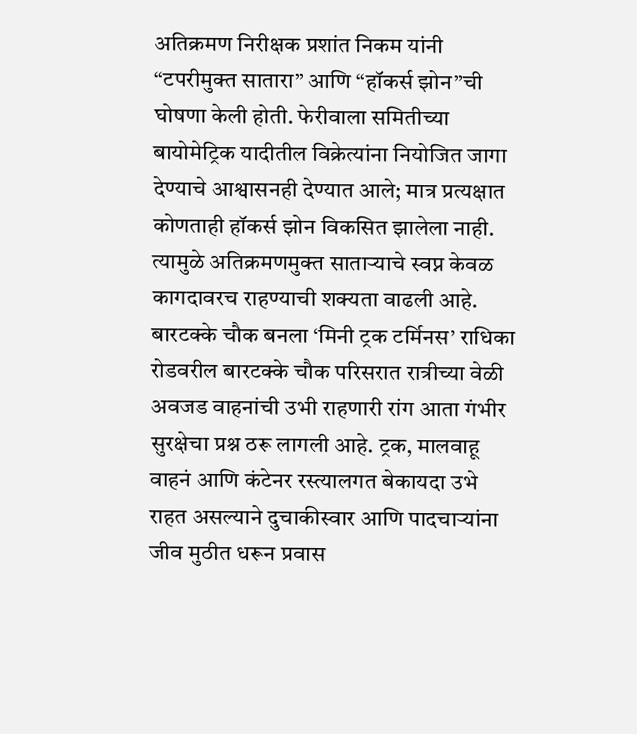अतिक्रमण निरीक्षक प्रशांत निकम यांनी “टपरीमुक्त सातारा” आणि “हॉकर्स झोन”ची घोषणा केली होती. फेरीवाला समितीच्या बायोमेट्रिक यादीतील विक्रेत्यांना नियोजित जागा देण्याचे आश्वासनही देण्यात आले; मात्र प्रत्यक्षात कोणताही हॉकर्स झोन विकसित झालेला नाही. त्यामुळे अतिक्रमणमुक्त साताऱ्याचे स्वप्न केवळ कागदावरच राहण्याची शक्यता वाढली आहे. बारटक्के चौक बनला ‘मिनी ट्रक टर्मिनस’ राधिका रोडवरील बारटक्के चौक परिसरात रात्रीच्या वेळी अवजड वाहनांची उभी राहणारी रांग आता गंभीर सुरक्षेचा प्रश्न ठरू लागली आहे. ट्रक, मालवाहू वाहनं आणि कंटेनर रस्त्यालगत बेकायदा उभे राहत असल्याने दुचाकीस्वार आणि पादचाऱ्यांना जीव मुठीत धरून प्रवास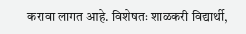करावा लागत आहे. विशेषतः शाळकरी विद्यार्थी,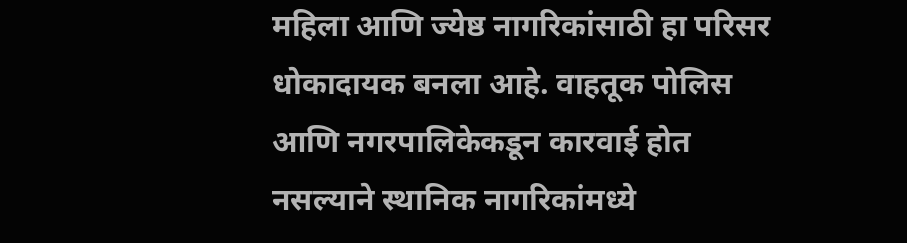महिला आणि ज्येष्ठ नागरिकांसाठी हा परिसर धोकादायक बनला आहे. वाहतूक पोलिस आणि नगरपालिकेकडून कारवाई होत नसल्याने स्थानिक नागरिकांमध्ये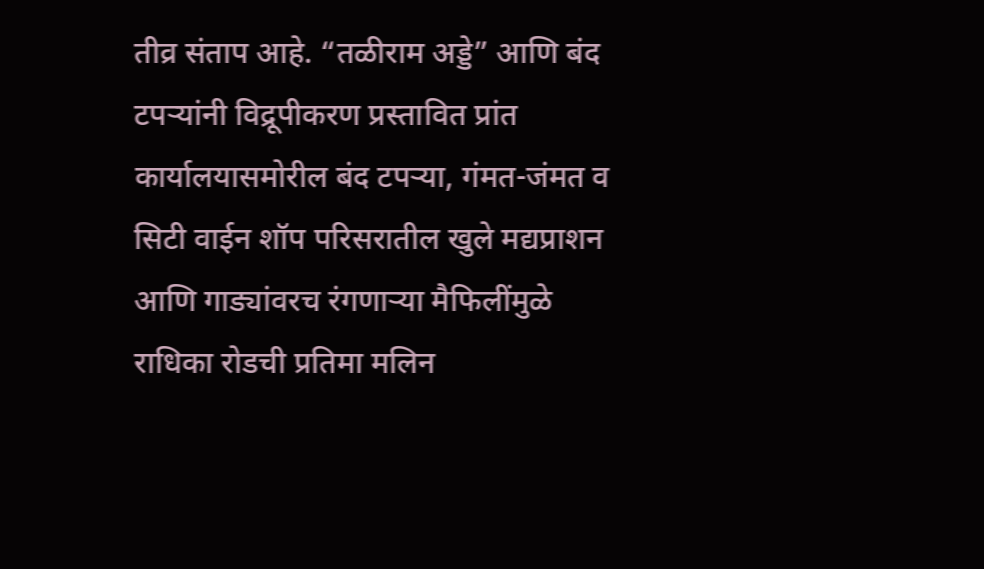तीव्र संताप आहे. “तळीराम अड्डे” आणि बंद टपऱ्यांनी विद्रूपीकरण प्रस्तावित प्रांत कार्यालयासमोरील बंद टपऱ्या, गंमत-जंमत व सिटी वाईन शॉप परिसरातील खुले मद्यप्राशन आणि गाड्यांवरच रंगणाऱ्या मैफिलींमुळे राधिका रोडची प्रतिमा मलिन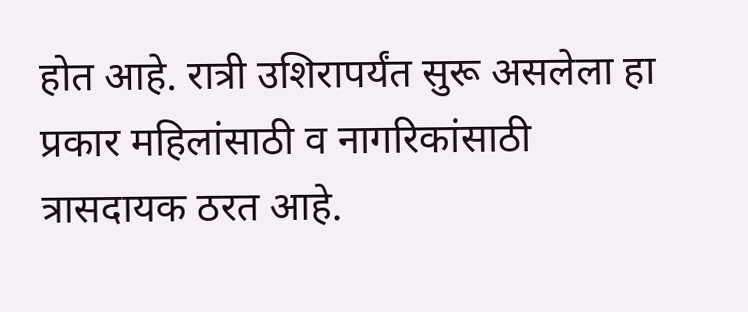होत आहे. रात्री उशिरापर्यंत सुरू असलेला हा प्रकार महिलांसाठी व नागरिकांसाठी त्रासदायक ठरत आहे.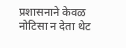प्रशासनाने केवळ नोटिसा न देता थेट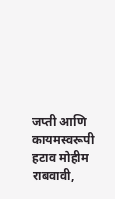जप्ती आणि कायमस्वरूपी हटाव मोहीम राबवावी,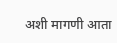अशी मागणी आता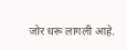जोर धरू लागली आहे.